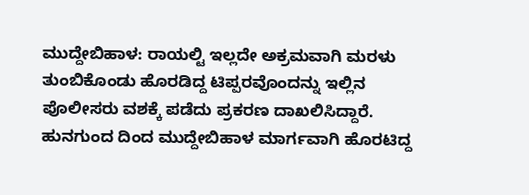ಮುದ್ದೇಬಿಹಾಳ: ರಾಯಲ್ಟಿ ಇಲ್ಲದೇ ಅಕ್ರಮವಾಗಿ ಮರಳು ತುಂಬಿಕೊಂಡು ಹೊರಡಿದ್ದ ಟಿಪ್ಪರವೊಂದನ್ನು ಇಲ್ಲಿನ ಪೊಲೀಸರು ವಶಕ್ಕೆ ಪಡೆದು ಪ್ರಕರಣ ದಾಖಲಿಸಿದ್ದಾರೆ.
ಹುನಗುಂದ ದಿಂದ ಮುದ್ದೇಬಿಹಾಳ ಮಾರ್ಗವಾಗಿ ಹೊರಟಿದ್ದ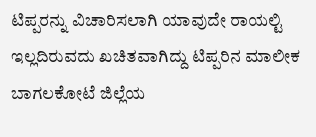ಟಿಪ್ಪರನ್ನು ವಿಚಾರಿಸಲಾಗಿ ಯಾವುದೇ ರಾಯಲ್ಟಿ ಇಲ್ಲದಿರುವದು ಖಚಿತವಾಗಿದ್ದು ಟಿಪ್ಪರಿನ ಮಾಲೀಕ ಬಾಗಲಕೋಟೆ ಜಿಲ್ಲೆಯ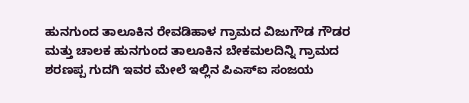ಹುನಗುಂದ ತಾಲೂಕಿನ ರೇವಡಿಹಾಳ ಗ್ರಾಮದ ವಿಜುಗೌಡ ಗೌಡರ ಮತ್ತು ಚಾಲಕ ಹುನಗುಂದ ತಾಲೂಕಿನ ಬೇಕಮಲದಿನ್ನಿ ಗ್ರಾಮದ ಶರಣಪ್ಪ ಗುದಗಿ ಇವರ ಮೇಲೆ ಇಲ್ಲಿನ ಪಿಎಸ್ಐ ಸಂಜಯ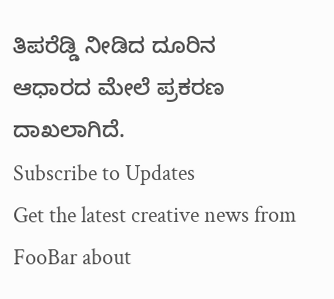ತಿಪರೆಡ್ಡಿ ನೀಡಿದ ದೂರಿನ ಆಧಾರದ ಮೇಲೆ ಪ್ರಕರಣ ದಾಖಲಾಗಿದೆ.
Subscribe to Updates
Get the latest creative news from FooBar about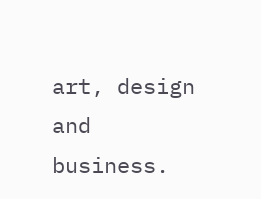art, design and business.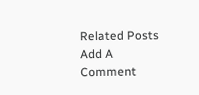Related Posts
Add A Comment